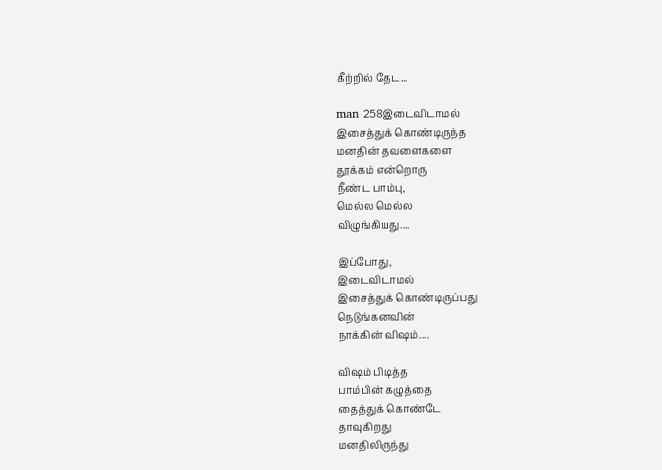கீற்றில் தேட...

man 258இடைவிடாமல்
இசைத்துக் கொண்டிருந்த
மனதின் தவளைகளை
தூக்கம் என்றொரு
நீண்ட பாம்பு,
மெல்ல மெல்ல
விழுங்கியது....

இப்போது,
இடைவிடாமல்
இசைத்துக் கொண்டிருப்பது
நெடுங்கனவின்
நாக்கின் விஷம்....

விஷம் பிடித்த
பாம்பின் கழுத்தை
தைத்துக் கொண்டே
தாவுகிறது
மனதிலிருந்து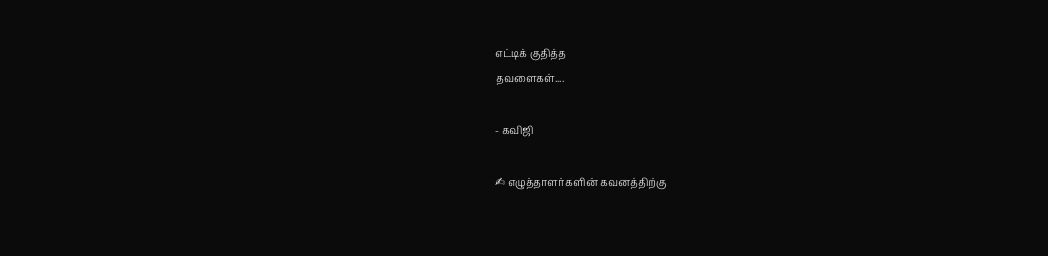எட்டிக் குதித்த
தவளைகள்....

- கவிஜி

✍ எழுத்தாளர்களின் கவனத்திற்கு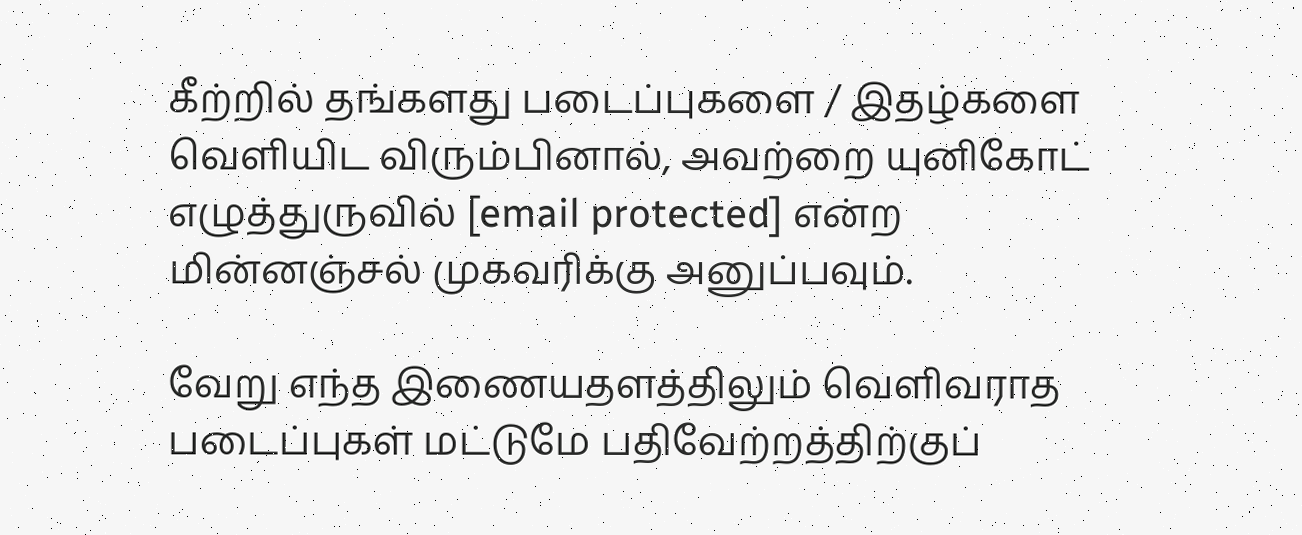கீற்றில் தங்களது படைப்புகளை / இதழ்களை வெளியிட விரும்பினால், அவற்றை யுனிகோட் எழுத்துருவில் [email protected] என்ற மின்னஞ்சல் முகவரிக்கு அனுப்பவும்.

வேறு எந்த இணையதளத்திலும் வெளிவராத படைப்புகள் மட்டுமே பதிவேற்றத்திற்குப்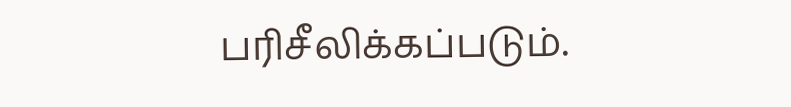பரிசீலிக்கப்படும்.